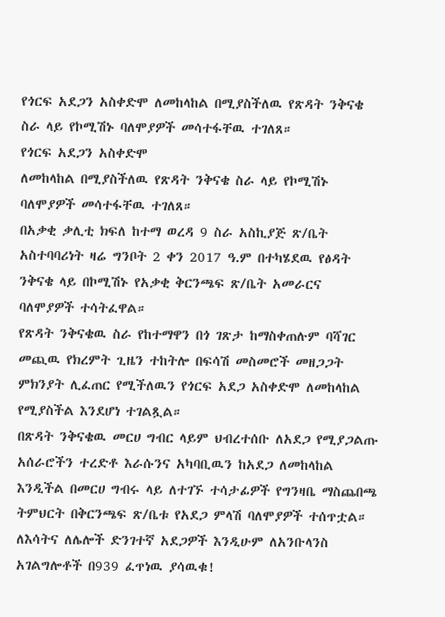የጎርፍ አደጋን አስቀድሞ ለመከላከል በሚያስችለዉ የጽዳት ንቅናቄ ስራ ላይ የኮሚሽኑ ባለሞያዎች መሳተፋቸዉ ተገለጸ።
የጎርፍ አደጋን አስቀድሞ
ለመከላከል በሚያስችለዉ የጽዳት ንቅናቄ ስራ ላይ የኮሚሽኑ ባለሞያዎች መሳተፋቸዉ ተገለጸ።
በአቃቂ ቃሊቲ ክፍለ ከተማ ወረዳ 9 ስራ አስኪያጅ ጽ/ቤት አስተባባሪነት ዛሬ ግንቦት 2 ቀን 2017 ዓ.ም በተካሄደዉ የፅዳት ንቅናቄ ላይ በኮሚሽኑ የአቃቂ ቅርንጫፍ ጽ/ቤት አመራርና ባለሞያዎች ተሳትፈዋል።
የጽዳት ንቅናቄዉ ስራ የከተማዋን በጎ ገጽታ ከማስቀጠሉም ባሻገር መጪዉ የክረምት ጊዜን ተከትሎ በፍሳሽ መስመሮች መዘጋጋት ምክንያት ሊፈጠር የሚችለዉን የጎርፍ አደጋ አስቀድሞ ለመከላከል የሚያስችል እንደሆነ ተገልጿል።
በጽዳት ንቅናቄዉ መርሀ ግብር ላይም ህብረተሰቡ ለአደጋ የሚያጋልጡ አሰራሮችን ተረድቶ እራሱንና አካባቢዉን ከአደጋ ለመከላከል እንዲችል በመርሀ ግብሩ ላይ ለተገኙ ተሳታፊዎች የግንዛቤ ማስጨበጫ ትምህርት በቅርንጫፍ ጽ/ቤቱ የአደጋ ምላሽ ባለሞያዎች ተሰጥቷል።
ለእሳትና ለሌሎች ድንገተኛ አደጋዎች እንዲሁም ለአንቡላንስ አገልግሎቶች በ939 ፈጥነዉ ያሳዉቁ!